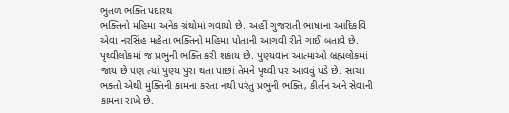ભુતળ ભક્તિ પદારથ
ભક્તિનો મહિમા અનેક ગ્રંથોમાં ગવાયો છે. અહીં ગુજરાતી ભાષાના આદિકવિ એવા નરસિંહ મહેતા ભક્તિનો મહિમા પોતાની આગવી રીતે ગાઈ બતાવે છે. પૃથ્વીલોકમાં જ પ્રભુની ભક્તિ કરી શકાય છે. પુણ્યવાન આત્માઓ બ્રહ્મલોકમાં જાય છે પણ ત્યાં પુણ્ય પુરા થતા પાછાં તેમને પૃથ્વી પર આવવું પડે છે. સાચા ભક્તો એથી મુક્તિની કામના કરતા નથી પરંતુ પ્રભુની ભક્તિ, કીર્તન અને સેવાની કામના રાખે છે.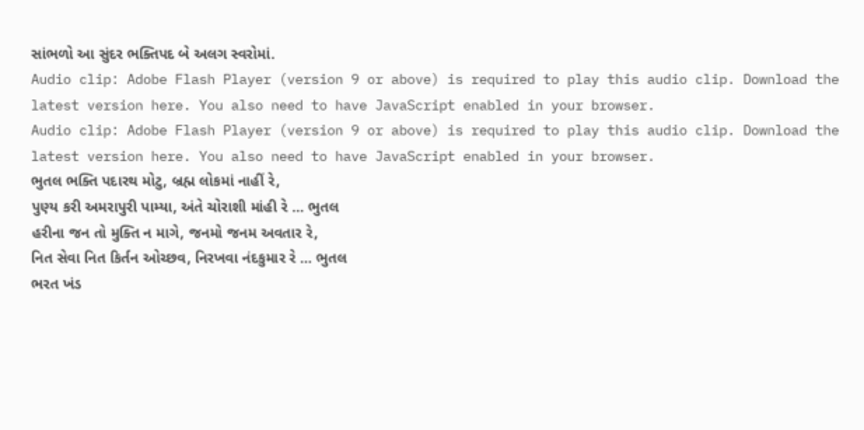સાંભળો આ સુંદર ભક્તિપદ બે અલગ સ્વરોમાં.
Audio clip: Adobe Flash Player (version 9 or above) is required to play this audio clip. Download the latest version here. You also need to have JavaScript enabled in your browser.
Audio clip: Adobe Flash Player (version 9 or above) is required to play this audio clip. Download the latest version here. You also need to have JavaScript enabled in your browser.
ભુતલ ભક્તિ પદારથ મોટુ, બ્રહ્મ લોકમાં નાહીં રે,
પુણ્ય કરી અમરાપુરી પામ્યા, અંતે ચોરાશી માંહી રે … ભુતલ
હરીના જન તો મુક્તિ ન માગે, જનમો જનમ અવતાર રે,
નિત સેવા નિત કિર્તન ઓચ્છવ, નિરખવા નંદકુમાર રે … ભુતલ
ભરત ખંડ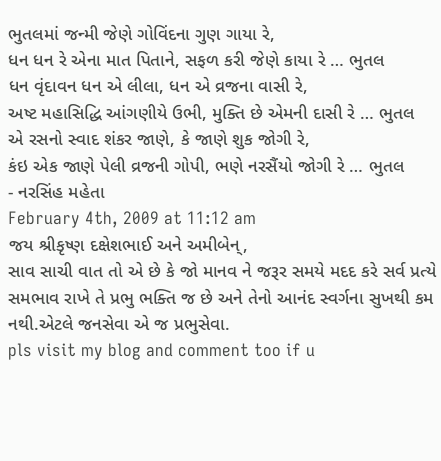ભુતલમાં જન્મી જેણે ગોવિંદના ગુણ ગાયા રે,
ધન ધન રે એના માત પિતાને, સફળ કરી જેણે કાયા રે … ભુતલ
ધન વૃંદાવન ધન એ લીલા, ધન એ વ્રજના વાસી રે,
અષ્ટ મહાસિદ્ધિ આંગણીયે ઉભી, મુક્તિ છે એમની દાસી રે … ભુતલ
એ રસનો સ્વાદ શંકર જાણે, કે જાણે શુક જોગી રે,
કંઇ એક જાણે પેલી વ્રજની ગોપી, ભણે નરસૈંયો જોગી રે … ભુતલ
- નરસિંહ મહેતા
February 4th, 2009 at 11:12 am
જય શ્રીકૃષ્ણ દક્ષેશભાઈ અને અમીબેન્,
સાવ સાચી વાત તો એ છે કે જો માનવ ને જરૂર સમયે મદદ કરે સર્વ પ્રત્યે સમભાવ રાખે તે પ્રભુ ભક્તિ જ છે અને તેનો આનંદ સ્વર્ગના સુખથી કમ નથી.એટલે જનસેવા એ જ પ્રભુસેવા.
pls visit my blog and comment too if u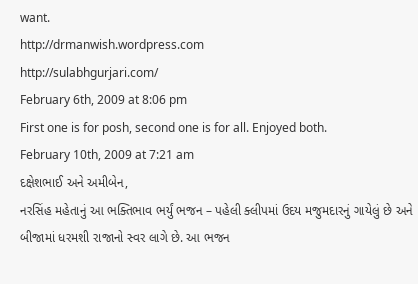want.
http://drmanwish.wordpress.com
http://sulabhgurjari.com/
February 6th, 2009 at 8:06 pm
First one is for posh, second one is for all. Enjoyed both.
February 10th, 2009 at 7:21 am
દક્ષેશભાઈ અને અમીબેન,
નરસિંહ મહેતાનું આ ભક્તિભાવ ભર્યું ભજન – પહેલી ક્લીપમાં ઉદય મજુમદારનું ગાયેલું છે અને બીજામાં ધરમશી રાજાનો સ્વર લાગે છે. આ ભજન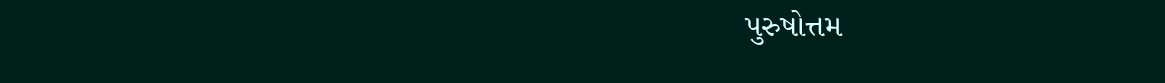પુરુષોત્તમ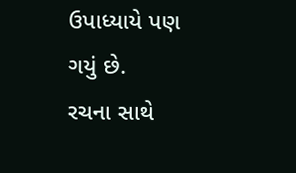ઉપાધ્યાયે પણ ગયું છે.
રચના સાથે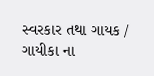સ્વરકાર તથા ગાયક / ગાયીકા ના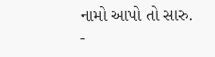નામો આપો તો સારુ.
-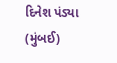દિનેશ પંડ્યા (મુંબઈ)